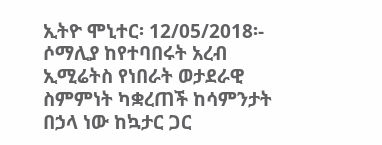ኢትዮ ሞኒተር፡ 12/05/2018፡- ሶማሊያ ከየተባበሩት አረብ ኢሚሬትስ የነበራት ወታደራዊ ስምምነት ካቋረጠች ከሳምንታት በኃላ ነው ከኳታር ጋር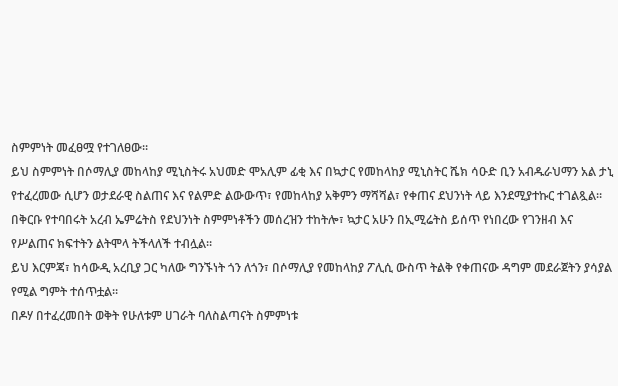ስምምነት መፈፀሟ የተገለፀው።
ይህ ስምምነት በሶማሊያ መከላከያ ሚኒስትሩ አህመድ ሞአሊም ፊቂ እና በኳታር የመከላከያ ሚኒስትር ሼክ ሳዑድ ቢን አብዱራህማን አል ታኒ የተፈረመው ሲሆን ወታደራዊ ስልጠና እና የልምድ ልውውጥ፣ የመከላከያ አቅምን ማሻሻል፣ የቀጠና ደህንነት ላይ እንደሚያተኩር ተገልጿል።
በቅርቡ የተባበሩት አረብ ኤምሬትስ የደህንነት ስምምነቶችን መሰረዝን ተከትሎ፣ ኳታር አሁን በኢሚሬትስ ይሰጥ የነበረው የገንዘብ እና የሥልጠና ክፍተትን ልትሞላ ትችላለች ተብሏል።
ይህ እርምጃ፣ ከሳውዲ አረቢያ ጋር ካለው ግንኙነት ጎን ለጎን፣ በሶማሊያ የመከላከያ ፖሊሲ ውስጥ ትልቅ የቀጠናው ዳግም መደራጀትን ያሳያል የሚል ግምት ተሰጥቷል።
በዶሃ በተፈረመበት ወቅት የሁለቱም ሀገራት ባለስልጣናት ስምምነቱ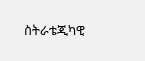ስትራቴጂካዊ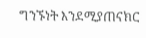ግንኙነት እንደሚያጠናክር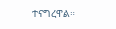ተናግረዋል።